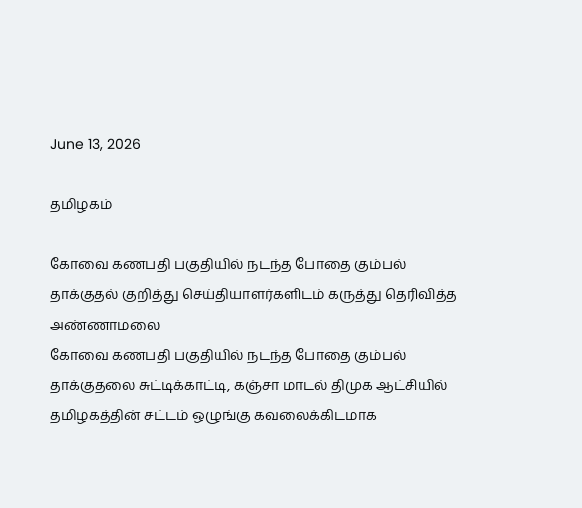June 13, 2026

தமிழகம்

கோவை கணபதி பகுதியில் நடந்த போதை கும்பல் தாக்குதல் குறித்து செய்தியாளர்களிடம் கருத்து தெரிவித்த அண்ணாமலை
கோவை கணபதி பகுதியில் நடந்த போதை கும்பல் தாக்குதலை சுட்டிக்காட்டி, கஞ்சா மாடல் திமுக ஆட்சியில் தமிழகத்தின் சட்டம் ஒழுங்கு கவலைக்கிடமாக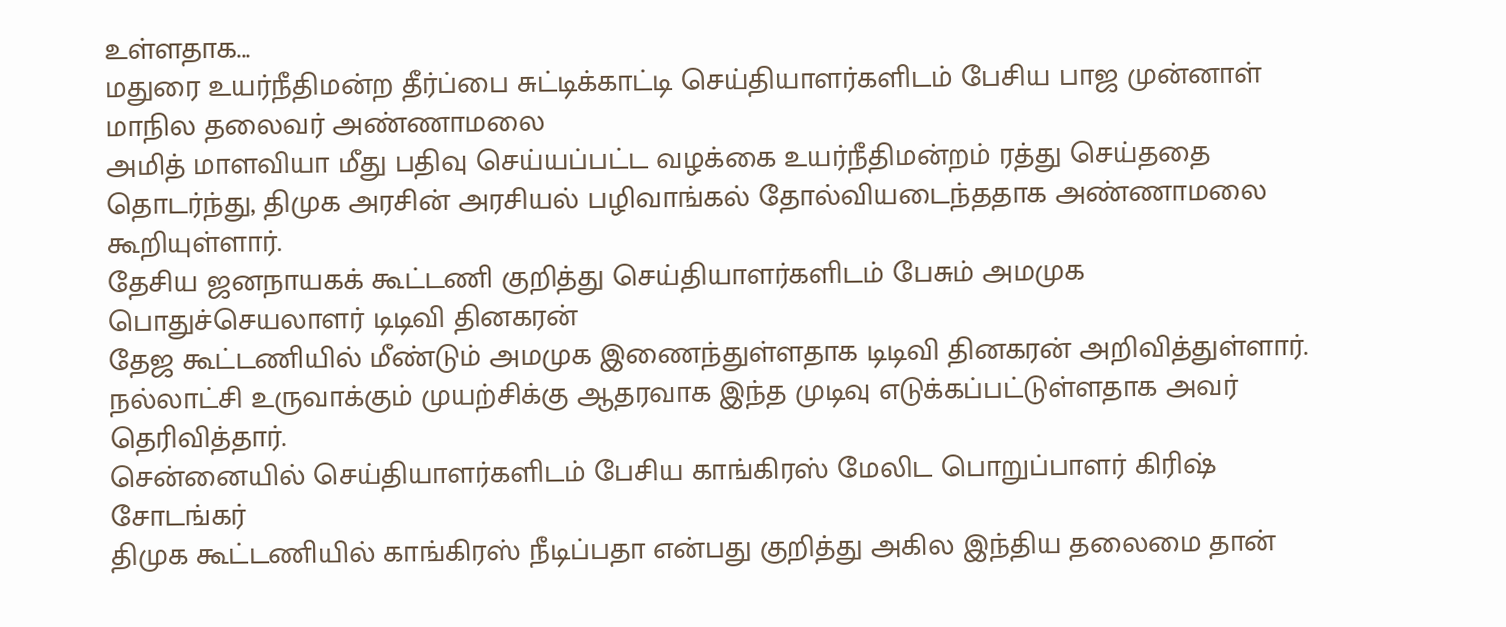உள்ளதாக...
மதுரை உயர்நீதிமன்ற தீர்ப்பை சுட்டிக்காட்டி செய்தியாளர்களிடம் பேசிய பாஜ முன்னாள் மாநில தலைவர் அண்ணாமலை
அமித் மாளவியா மீது பதிவு செய்யப்பட்ட வழக்கை உயர்நீதிமன்றம் ரத்து செய்ததை தொடர்ந்து, திமுக அரசின் அரசியல் பழிவாங்கல் தோல்வியடைந்ததாக அண்ணாமலை கூறியுள்ளார்.
தேசிய ஜனநாயகக் கூட்டணி குறித்து செய்தியாளர்களிடம் பேசும் அமமுக பொதுச்செயலாளர் டிடிவி தினகரன்
தேஜ கூட்டணியில் மீண்டும் அமமுக இணைந்துள்ளதாக டிடிவி தினகரன் அறிவித்துள்ளார். நல்லாட்சி உருவாக்கும் முயற்சிக்கு ஆதரவாக இந்த முடிவு எடுக்கப்பட்டுள்ளதாக அவர் தெரிவித்தார்.
சென்னையில் செய்தியாளர்களிடம் பேசிய காங்கிரஸ் மேலிட பொறுப்பாளர் கிரிஷ் சோடங்கர்
திமுக கூட்டணியில் காங்கிரஸ் நீடிப்பதா என்பது குறித்து அகில இந்திய தலைமை தான்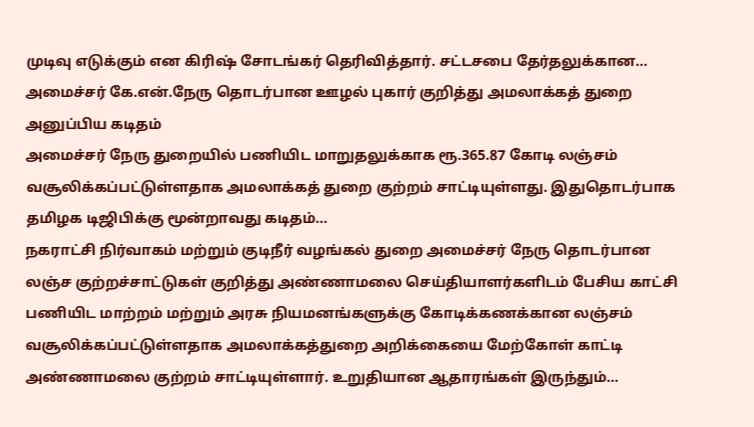முடிவு எடுக்கும் என கிரிஷ் சோடங்கர் தெரிவித்தார். சட்டசபை தேர்தலுக்கான...
அமைச்சர் கே.என்.நேரு தொடர்பான ஊழல் புகார் குறித்து அமலாக்கத் துறை அனுப்பிய கடிதம்
அமைச்சர் நேரு துறையில் பணியிட மாறுதலுக்காக ரூ.365.87 கோடி லஞ்சம் வசூலிக்கப்பட்டுள்ளதாக அமலாக்கத் துறை குற்றம் சாட்டியுள்ளது. இதுதொடர்பாக தமிழக டிஜிபிக்கு மூன்றாவது கடிதம்...
நகராட்சி நிர்வாகம் மற்றும் குடிநீர் வழங்கல் துறை அமைச்சர் நேரு தொடர்பான லஞ்ச குற்றச்சாட்டுகள் குறித்து அண்ணாமலை செய்தியாளர்களிடம் பேசிய காட்சி
பணியிட மாற்றம் மற்றும் அரசு நியமனங்களுக்கு கோடிக்கணக்கான லஞ்சம் வசூலிக்கப்பட்டுள்ளதாக அமலாக்கத்துறை அறிக்கையை மேற்கோள் காட்டி அண்ணாமலை குற்றம் சாட்டியுள்ளார். உறுதியான ஆதாரங்கள் இருந்தும்...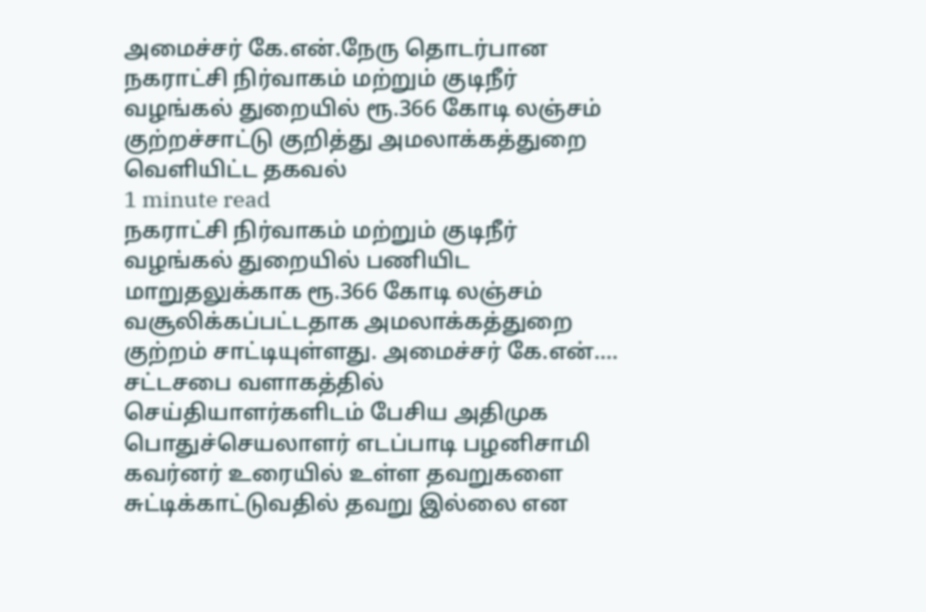அமைச்சர் கே.என்.நேரு தொடர்பான நகராட்சி நிர்வாகம் மற்றும் குடிநீர் வழங்கல் துறையில் ரூ.366 கோடி லஞ்சம் குற்றச்சாட்டு குறித்து அமலாக்கத்துறை வெளியிட்ட தகவல்
1 minute read
நகராட்சி நிர்வாகம் மற்றும் குடிநீர் வழங்கல் துறையில் பணியிட மாறுதலுக்காக ரூ.366 கோடி லஞ்சம் வசூலிக்கப்பட்டதாக அமலாக்கத்துறை குற்றம் சாட்டியுள்ளது. அமைச்சர் கே.என்....
சட்டசபை வளாகத்தில் செய்தியாளர்களிடம் பேசிய அதிமுக பொதுச்செயலாளர் எடப்பாடி பழனிசாமி
கவர்னர் உரையில் உள்ள தவறுகளை சுட்டிக்காட்டுவதில் தவறு இல்லை என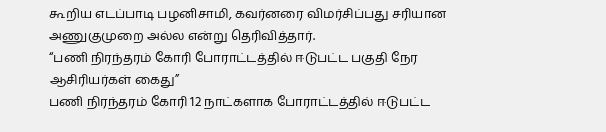கூறிய எடப்பாடி பழனிசாமி, கவர்னரை விமர்சிப்பது சரியான அணுகுமுறை அல்ல என்று தெரிவித்தார்.
“பணி நிரந்தரம் கோரி போராட்டத்தில் ஈடுபட்ட பகுதி நேர ஆசிரியர்கள் கைது”
பணி நிரந்தரம் கோரி 12 நாட்களாக போராட்டத்தில் ஈடுபட்ட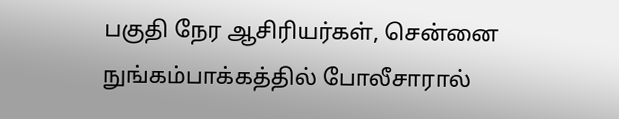பகுதி நேர ஆசிரியர்கள், சென்னை நுங்கம்பாக்கத்தில் போலீசாரால்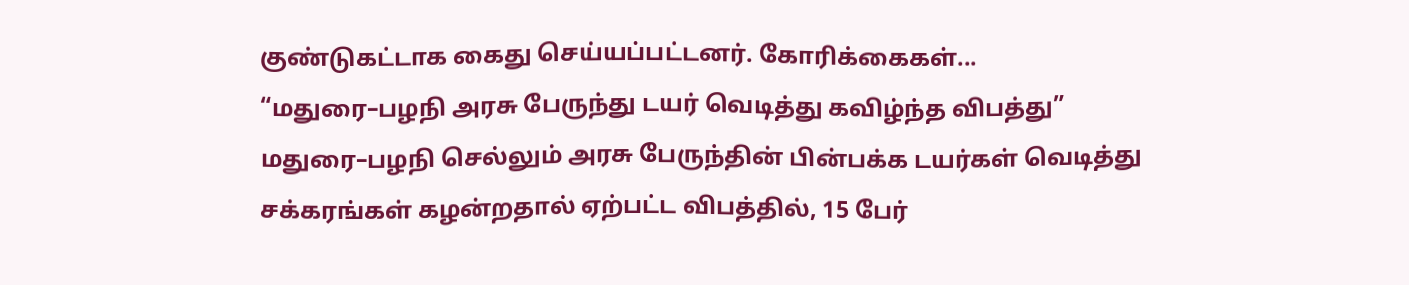குண்டுகட்டாக கைது செய்யப்பட்டனர். கோரிக்கைகள்...
“மதுரை–பழநி அரசு பேருந்து டயர் வெடித்து கவிழ்ந்த விபத்து”
மதுரை–பழநி செல்லும் அரசு பேருந்தின் பின்பக்க டயர்கள் வெடித்து சக்கரங்கள் கழன்றதால் ஏற்பட்ட விபத்தில், 15 பேர்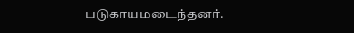படுகாயமடைந்தனர்.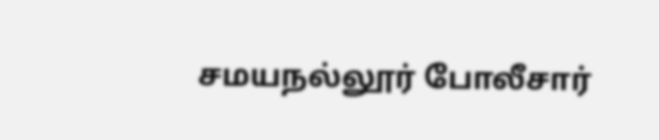சமயநல்லூர் போலீசார்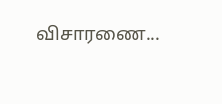விசாரணை...